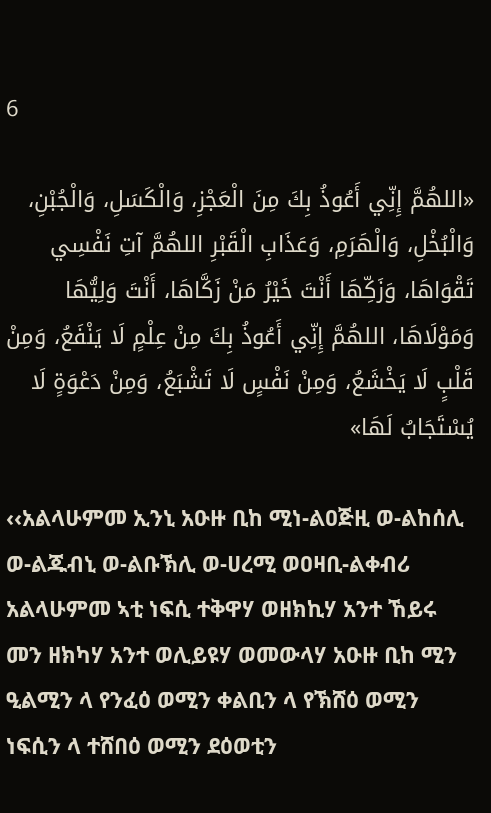6

«اللهُمَّ إِنِّي أَعُوذُ بِكَ مِنَ الْعَجْزِ، وَالْكَسَلِ، وَالْجُبْنِ، وَالْبُخْلِ، وَالْهَرَمِ، وَعَذَابِ الْقَبْرِ اللهُمَّ آتِ نَفْسِي تَقْوَاهَا، وَزَكِّهَا أَنْتَ خَيْرُ مَنْ زَكَّاهَا، أَنْتَ وَلِيُّهَا وَمَوْلَاهَا، اللهُمَّ إِنِّي أَعُوذُ بِكَ مِنْ عِلْمٍ لَا يَنْفَعُ، وَمِنْ قَلْبٍ لَا يَخْشَعُ، وَمِنْ نَفْسٍ لَا تَشْبَعُ، وَمِنْ دَعْوَةٍ لَا يُسْتَجَابُ لَهَا»

‹‹አልላሁምመ ኢንኒ አዑዙ ቢከ ሚነ-ልዐጅዚ ወ-ልከሰሊ ወ-ልጁብኒ ወ-ልቡኽሊ ወ-ሀረሚ ወዐዛቢ-ልቀብሪ አልላሁምመ ኣቲ ነፍሲ ተቅዋሃ ወዘክኪሃ አንተ ኸይሩ መን ዘክካሃ አንተ ወሊይዩሃ ወመውላሃ አዑዙ ቢከ ሚን ዒልሚን ላ የንፈዕ ወሚን ቀልቢን ላ የኽሸዕ ወሚን ነፍሲን ላ ተሸበዕ ወሚን ደዕወቲን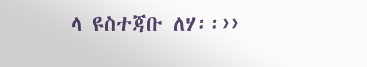ላ ዩስተጃቡ ለሃ፡፡››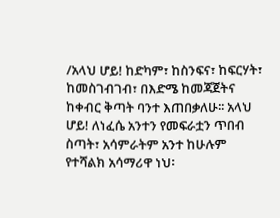/አላህ ሆይ! ከድካም፣ ከስንፍና፣ ከፍርሃት፣ ከመስገብገብ፣ በእድሜ ከመጃጀትና ከቀብር ቅጣት ባንተ እጠበቃለሁ፡፡ አላህ ሆይ! ለነፈሴ አንተን የመፍራቷን ጥበብ ስጣት፣ አሳምራትም አንተ ከሁሉም የተሻልክ አሳማሪዋ ነህ፡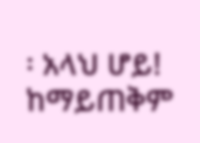፡ አላህ ሆይ! ከማይጠቅም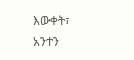እውቀት፣ አንተን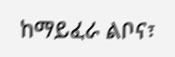ከማይፈራ ልቦና፣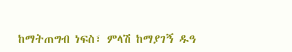ከማትጠግብ ነፍስ፣ ምላሽ ከማያገኝ ዱዓ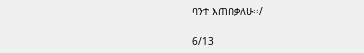ባንተ እጠበቃለሁ፡፡/

6/13